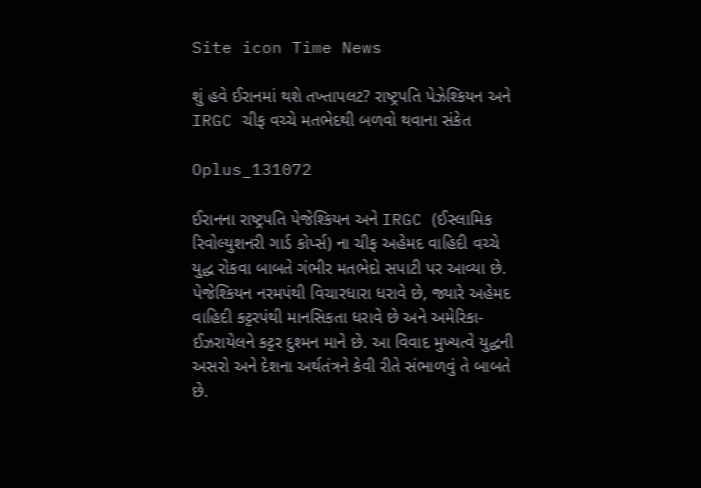Site icon Time News

શું હવે ઈરાનમાં થશે તખ્તાપલટ? રાષ્ટ્રપતિ પેઝેશ્કિયન અને IRGC ચીફ વચ્ચે મતભેદથી બળવો થવાના સંકેત

Oplus_131072

ઈરાનના રાષ્ટ્રપતિ પેજેશ્કિયન અને IRGC (ઈસ્લામિક રિવોલ્યુશનરી ગાર્ડ કોર્પ્સ) ના ચીફ અહેમદ વાહિદી વચ્ચે યુદ્ધ રોકવા બાબતે ગંભીર મતભેદો સપાટી પર આવ્યા છે. પેજેશ્કિયન નરમપંથી વિચારધારા ધરાવે છે, જ્યારે અહેમદ વાહિદી કટ્ટરપંથી માનસિકતા ધરાવે છે અને અમેરિકા-ઈઝરાયેલને કટ્ટર દુશ્મન માને છે. આ વિવાદ મુખ્યત્વે યુદ્ધની અસરો અને દેશના અર્થતંત્રને કેવી રીતે સંભાળવું તે બાબતે છે.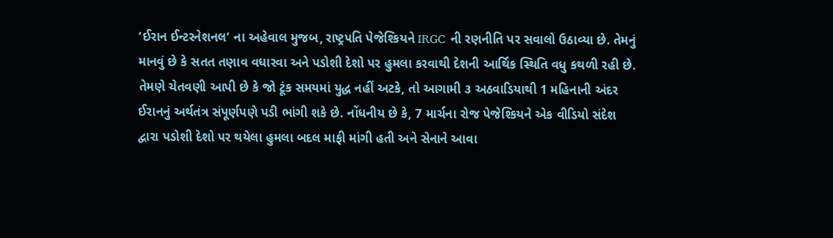‘ઈરાન ઈન્ટરનેશનલ’ ના અહેવાલ મુજબ, રાષ્ટ્રપતિ પેજેશ્કિયને IRGC ની રણનીતિ પર સવાલો ઉઠાવ્યા છે. તેમનું માનવું છે કે સતત તણાવ વધારવા અને પડોશી દેશો પર હુમલા કરવાથી દેશની આર્થિક સ્થિતિ વધુ કથળી રહી છે. તેમણે ચેતવણી આપી છે કે જો ટૂંક સમયમાં યુદ્ધ નહીં અટકે, તો આગામી ૩ અઠવાડિયાથી 1 મહિનાની અંદર ઈરાનનું અર્થતંત્ર સંપૂર્ણપણે પડી ભાંગી શકે છે. નોંધનીય છે કે, 7 માર્ચના રોજ પેજેશ્કિયને એક વીડિયો સંદેશ દ્વારા પડોશી દેશો પર થયેલા હુમલા બદલ માફી માંગી હતી અને સેનાને આવા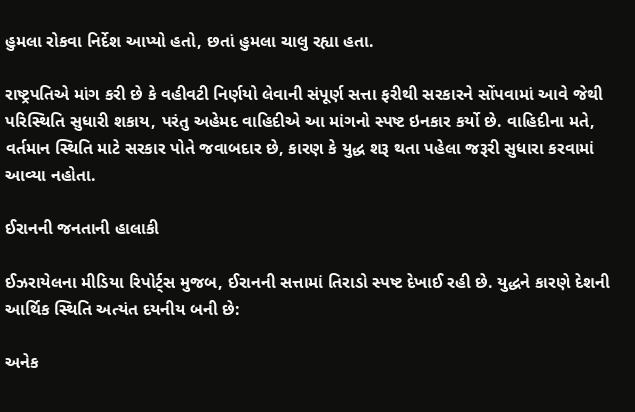હુમલા રોકવા નિર્દેશ આપ્યો હતો, છતાં હુમલા ચાલુ રહ્યા હતા.

રાષ્ટ્રપતિએ માંગ કરી છે કે વહીવટી નિર્ણયો લેવાની સંપૂર્ણ સત્તા ફરીથી સરકારને સોંપવામાં આવે જેથી પરિસ્થિતિ સુધારી શકાય, પરંતુ અહેમદ વાહિદીએ આ માંગનો સ્પષ્ટ ઇનકાર કર્યો છે. વાહિદીના મતે, વર્તમાન સ્થિતિ માટે સરકાર પોતે જવાબદાર છે, કારણ કે યુદ્ધ શરૂ થતા પહેલા જરૂરી સુધારા કરવામાં આવ્યા નહોતા.

ઈરાનની જનતાની હાલાકી

ઈઝરાયેલના મીડિયા રિપોર્ટ્સ મુજબ, ઈરાનની સત્તામાં તિરાડો સ્પષ્ટ દેખાઈ રહી છે. યુદ્ધને કારણે દેશની આર્થિક સ્થિતિ અત્યંત દયનીય બની છે:

અનેક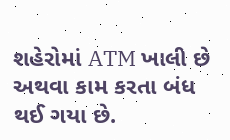શહેરોમાં ATM ખાલી છે અથવા કામ કરતા બંધ થઈ ગયા છે.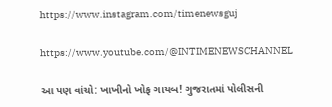https://www.instagram.com/timenewsguj

https://www.youtube.com/@INTIMENEWSCHANNEL

આ પણ વાંચો: ખાખીનો ખોફ ગાયબ! ગુજરાતમાં પોલીસની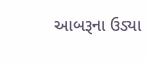આબરૂના ઉડ્યા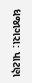ધજાગરા: પાટણ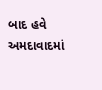બાદ હવે અમદાવાદમાં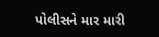પોલીસને માર મારી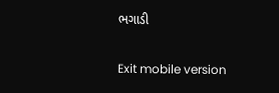ભગાડી

Exit mobile version